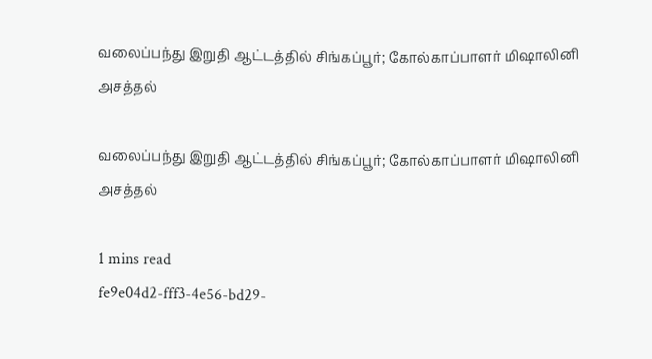வலைப்பந்து இறுதி ஆட்டத்தில் சிங்கப்பூர்; கோல்காப்பாளர் மிஷாலினி அசத்தல்

வலைப்பந்து இறுதி ஆட்டத்தில் சிங்கப்பூர்; கோல்காப்பாளர் மிஷாலினி அசத்தல்

1 mins read
fe9e04d2-fff3-4e56-bd29-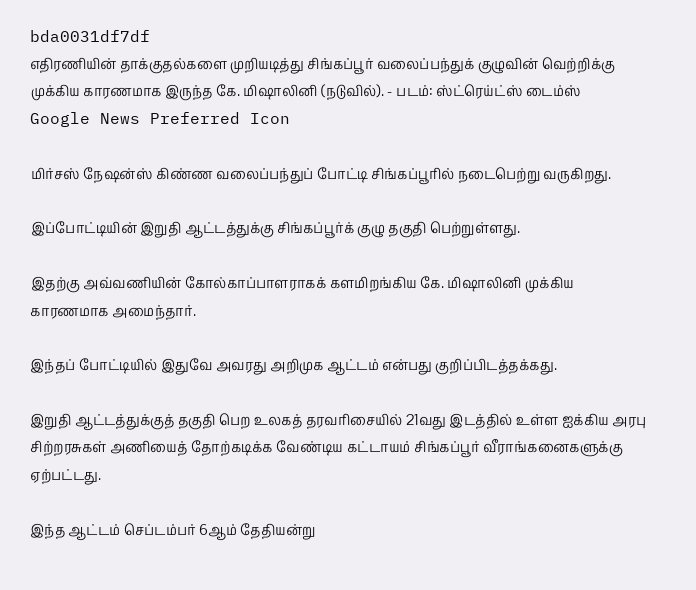bda0031df7df
எதிரணியின் தாக்குதல்களை முறியடித்து சிங்கப்பூர் வலைப்பந்துக் குழுவின் வெற்றிக்கு முக்கிய காரணமாக இருந்த கே. மிஷாலினி (நடுவில்). - படம்: ஸ்ட்ரெய்ட்ஸ் டைம்ஸ்
Google News Preferred Icon

மிர்சஸ் நேஷன்ஸ் கிண்ண வலைப்பந்துப் போட்டி சிங்கப்பூரில் நடைபெற்று வருகிறது.

இப்போட்டியின் இறுதி ஆட்டத்துக்கு சிங்கப்பூர்க் குழு தகுதி பெற்றுள்ளது.

இதற்கு அவ்வணியின் கோல்காப்பாளராகக் களமிறங்கிய கே. மிஷாலினி முக்கிய காரணமாக அமைந்தார்.

இந்தப் போட்டியில் இதுவே அவரது அறிமுக ஆட்டம் என்பது குறிப்பிடத்தக்கது.

இறுதி ஆட்டத்துக்குத் தகுதி பெற உலகத் தரவரிசையில் 21வது இடத்தில் உள்ள ஐக்கிய அரபு சிற்றரசுகள் அணியைத் தோற்கடிக்க வேண்டிய கட்டாயம் சிங்கப்பூர் வீராங்கனைகளுக்கு ஏற்பட்டது.

இந்த ஆட்டம் செப்டம்பர் 6ஆம் தேதியன்று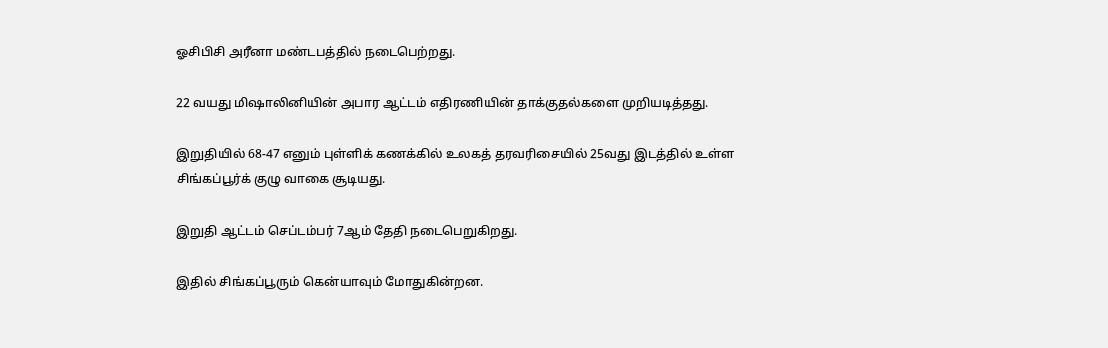ஓசிபிசி அரீனா மண்டபத்தில் நடைபெற்றது.

22 வயது மிஷாலினியின் அபார ஆட்டம் எதிரணியின் தாக்குதல்களை முறியடித்தது.

இறுதியில் 68-47 எனும் புள்ளிக் கணக்கில் உலகத் தரவரிசையில் 25வது இடத்தில் உள்ள சிங்கப்பூர்க் குழு வாகை சூடியது.

இறுதி ஆட்டம் செப்டம்பர் 7ஆம் தேதி நடைபெறுகிறது.

இதில் சிங்கப்பூரும் கென்யாவும் மோதுகின்றன.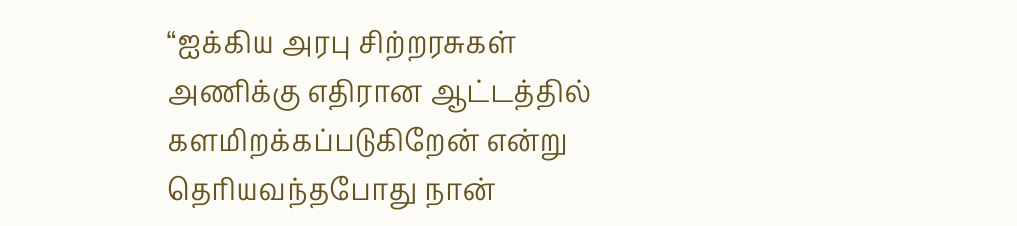“ஐக்கிய அரபு சிற்றரசுகள் அணிக்கு எதிரான ஆட்டத்தில் களமிறக்கப்படுகிறேன் என்று தெரியவந்தபோது நான்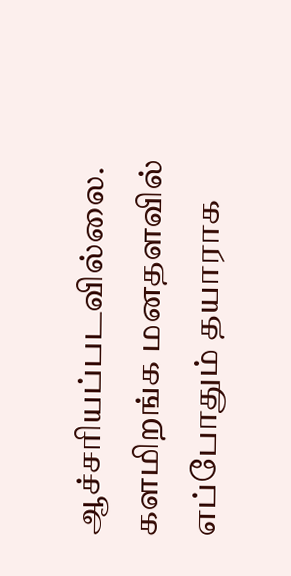ஆச்சரியப்படவில்லை. களமிறங்க மனதளவில் எப்போதும் தயாராக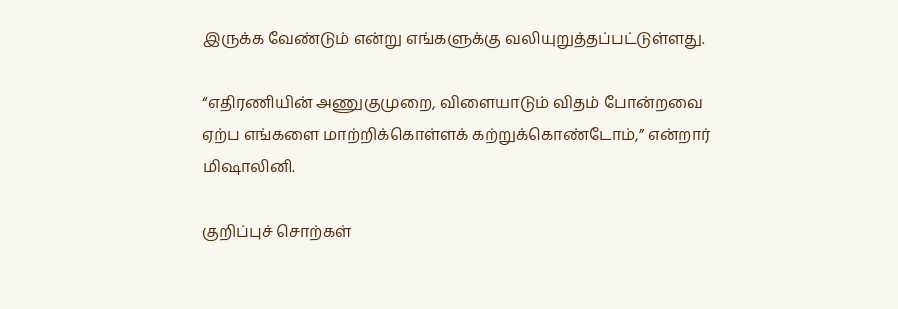இருக்க வேண்டும் என்று எங்களுக்கு வலியுறுத்தப்பட்டுள்ளது.

“எதிரணியின் அணுகுமுறை, விளையாடும் விதம் போன்றவை ஏற்ப எங்களை மாற்றிக்கொள்ளக் கற்றுக்கொண்டோம்,” என்றார் மிஷாலினி.

குறிப்புச் சொற்கள்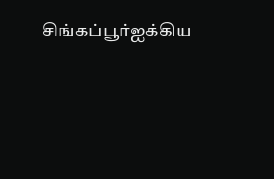சிங்கப்பூர்ஐக்கிய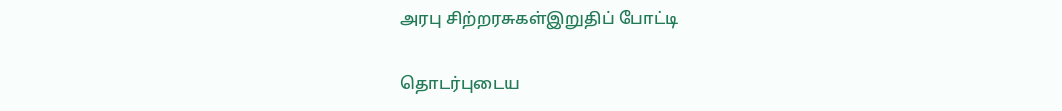அரபு சிற்றரசுகள்இறுதிப் போட்டி

தொடர்புடைய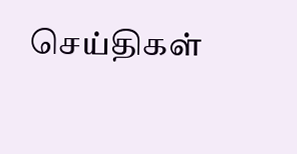செய்திகள்